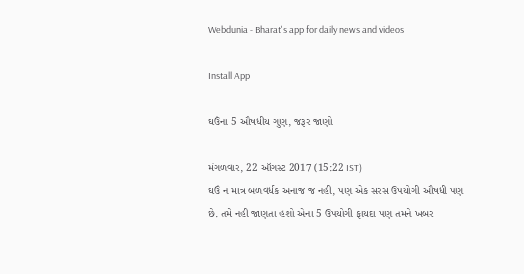Webdunia - Bharat's app for daily news and videos

Install App

ઘઉંના 5 ઔષધીય ગુણ, જરૂર જાણો

મંગળવાર, 22 ઑગસ્ટ 2017 (15:22 IST)
ઘઉં ન માત્ર બળવર્ધક અનાજ જ નહી, પણ એક સરસ ઉપયોગી ઔષધી પણ છે. તમે નહી જાણતા હશો એના 5 ઉપયોગી ફાયદા પણ તમને ખબર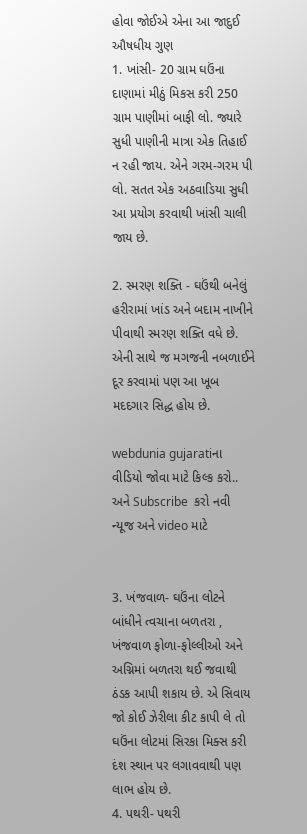હોવા જોઈએ એના આ જાદુઈ ઔષધીય ગુણ
1. ખાંસી- 20 ગ્રામ ઘઉંના દાણામાં મીઠું મિકસ કરી 250 ગ્રામ પાણીમાં બાફી લો. જ્યારે સુધી પાણીની માત્રા એક તિહાઈ ન રહી જાય. એને ગરમ-ગરમ પી લો. સતત એક અઠવાડિયા સુધી આ પ્રયોગ કરવાથી ખાંસી ચાલી જાય છે.

2. સ્મરણ શક્તિ - ઘઉંથી બનેલું હરીરામાં ખાંડ અને બદામ નાખીને પીવાથી સ્મરણ શક્તિ વધે છે. એની સાથે જ મગજની નબળાઈને દૂર કરવામાં પણ આ ખૂબ મદદગાર સિદ્ધ હોય છે.

webdunia gujaratiના વીડિયો જોવા માટે કિલ્ક કરો.. અને Subscribe  કરો નવી ન્યૂજ અને video માટે


3. ખંજવાળ- ઘઉંના લોટને બાંધીને ત્વચાના બળતરા , ખંજવાળ ફોળા-ફોલ્લીઓ અને અગ્નિમાં બળતરા થઈ જવાથી ઠંડક આપી શકાય છે. એ સિવાય જો કોઈ ઝેરીલા કીટ કાપી લે તો ઘઉંના લોટમાં સિરકા મિક્સ કરી દંશ સ્થાન પર લગાવવાથી પણ લાભ હોય છે.
4. પથરી- પથરી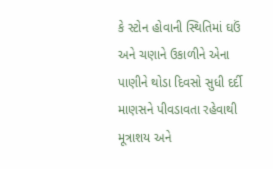કે સ્ટોન હોવાની સ્થિતિમાં ઘઉં અને ચણાને ઉકાળીને એના પાણીને થોડા દિવસો સુધી દર્દી માણસને પીવડાવતા રહેવાથી મૂત્રાશય અને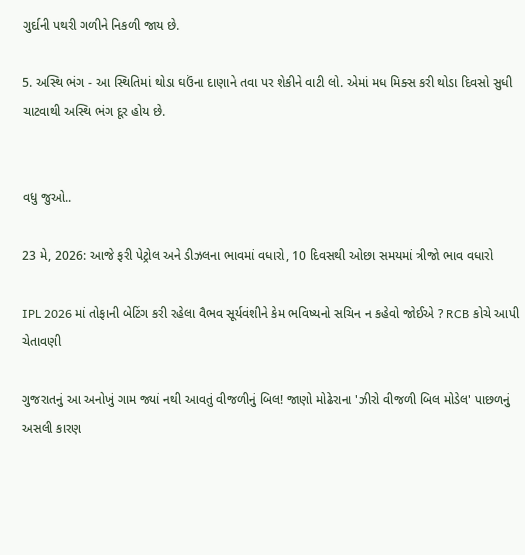ગુર્દાની પથરી ગળીને નિકળી જાય છે.

5. અસ્થિ ભંગ - આ સ્થિતિમાં થોડા ઘઉંના દાણાને તવા પર શેકીને વાટી લો. એમાં મધ મિક્સ કરી થોડા દિવસો સુધી ચાટવાથી અસ્થિ ભંગ દૂર હોય છે.


વધુ જુઓ..

23 મે, 2026: આજે ફરી પેટ્રોલ અને ડીઝલના ભાવમાં વધારો, 10 દિવસથી ઓછા સમયમાં ત્રીજો ભાવ વધારો

IPL 2026 માં તોફાની બેટિંગ કરી રહેલા વૈભવ સૂર્યવંશીને કેમ ભવિષ્યનો સચિન ન કહેવો જોઈએ ? RCB કોચે આપી ચેતાવણી

ગુજરાતનું આ અનોખું ગામ જ્યાં નથી આવતું વીજળીનું બિલ! જાણો મોઢેરાના 'ઝીરો વીજળી બિલ મોડેલ' પાછળનું અસલી કારણ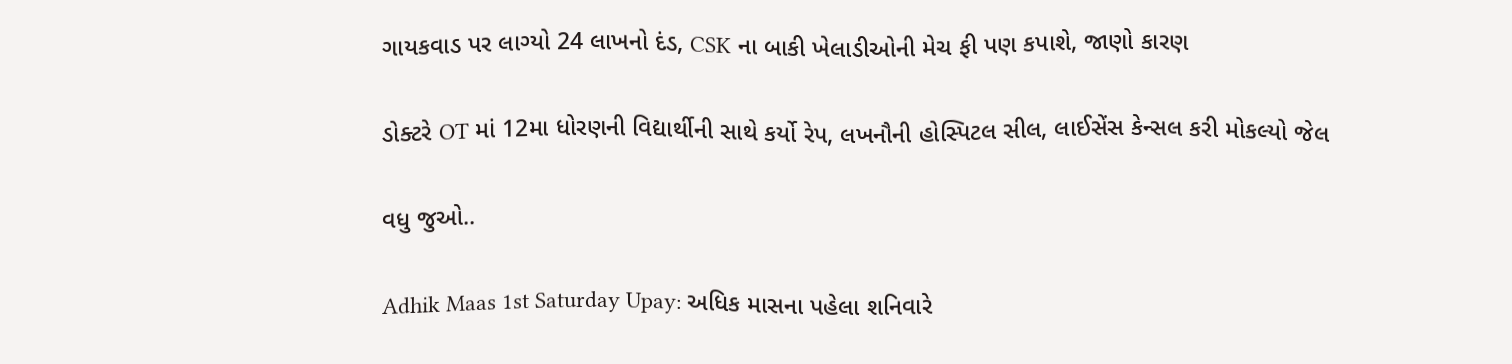ગાયકવાડ પર લાગ્યો 24 લાખનો દંડ, CSK ના બાકી ખેલાડીઓની મેચ ફી પણ કપાશે, જાણો કારણ

ડોક્ટરે OT માં 12મા ધોરણની વિદ્યાર્થીની સાથે કર્યો રેપ, લખનૌની હોસ્પિટલ સીલ, લાઈસેંસ કેન્સલ કરી મોકલ્યો જેલ

વધુ જુઓ..

Adhik Maas 1st Saturday Upay: અધિક માસના પહેલા શનિવારે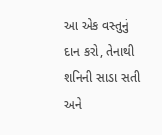આ એક વસ્તુનું દાન કરો, તેનાથી શનિની સાડા સતી અને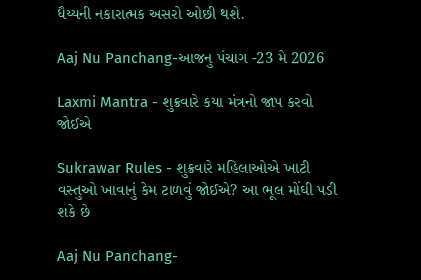ધૈય્યની નકારાત્મક અસરો ઓછી થશે.

Aaj Nu Panchang-આજનુ પંચાગ -23 મે 2026

Laxmi Mantra - શુક્રવારે કયા મંત્રનો જાપ કરવો જોઈએ

Sukrawar Rules - શુક્રવારે મહિલાઓએ ખાટી વસ્તુઓ ખાવાનું કેમ ટાળવું જોઈએ? આ ભૂલ મોંઘી પડી શકે છે

Aaj Nu Panchang-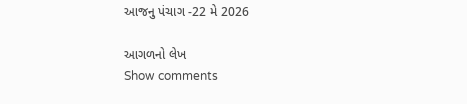આજનુ પંચાગ -22 મે 2026

આગળનો લેખ
Show comments